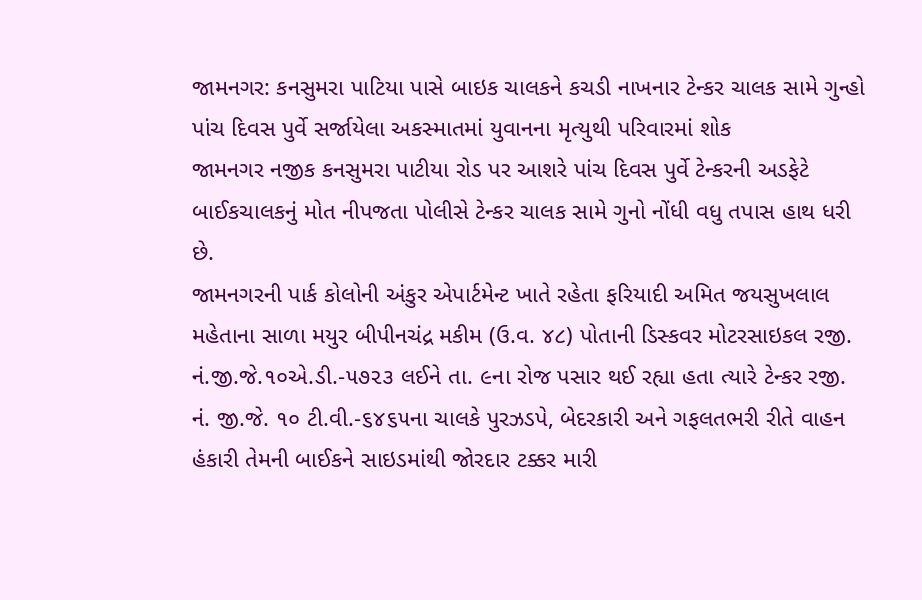જામનગર: કનસુમરા પાટિયા પાસે બાઇક ચાલકને કચડી નાખનાર ટેન્કર ચાલક સામે ગુન્હો
પાંચ દિવસ પુર્વે સર્જાયેલા અકસ્માતમાં યુવાનના મૃત્યુથી પરિવારમાં શોક
જામનગર નજીક કનસુમરા પાટીયા રોડ પર આશરે પાંચ દિવસ પુર્વે ટેન્કરની અડફેટે બાઈકચાલકનું મોત નીપજતા પોલીસે ટેન્કર ચાલક સામે ગુનો નોંધી વધુ તપાસ હાથ ધરી છે.
જામનગરની પાર્ક કોલોની અંકુર એપાર્ટમેન્ટ ખાતે રહેતા ફરિયાદી અમિત જયસુખલાલ મહેતાના સાળા મયુર બીપીનચંદ્ર મકીમ (ઉ.વ. ૪૮) પોતાની ડિસ્કવર મોટરસાઇકલ રજી. નં.જી.જે.૧૦એ.ડી.-૫૭૨૩ લઈને તા. ૯ના રોજ પસાર થઈ રહ્યા હતા ત્યારે ટેન્કર રજી. નં. જી.જે. ૧૦ ટી.વી.-૬૪૬૫ના ચાલકે પુરઝડપે, બેદરકારી અને ગફલતભરી રીતે વાહન હંકારી તેમની બાઈકને સાઇડમાંથી જોરદાર ટક્કર મારી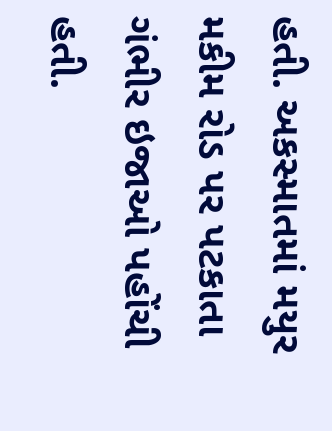હતી. અકસ્માતમાં મયુર મકીમ રોડ પર પટકાતા ગંભીર ઇજાઓ પહોંચી હતી.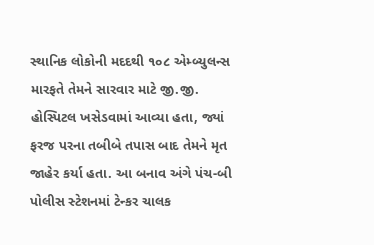સ્થાનિક લોકોની મદદથી ૧૦૮ એમ્બ્યુલન્સ મારફતે તેમને સારવાર માટે જી.જી. હોસ્પિટલ ખસેડવામાં આવ્યા હતા, જ્યાં ફરજ પરના તબીબે તપાસ બાદ તેમને મૃત જાહેર કર્યા હતા. આ બનાવ અંગે પંચ-બી પોલીસ સ્ટેશનમાં ટેન્કર ચાલક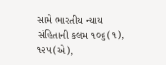સામે ભારતીય ન્યાય સંહિતાની કલમ ૧૦૬(૧), ૧૨૫(એ),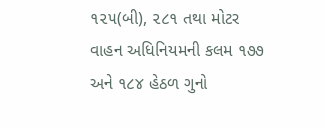૧૨૫(બી), ૨૮૧ તથા મોટર વાહન અધિનિયમની કલમ ૧૭૭ અને ૧૮૪ હેઠળ ગુનો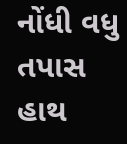નોંધી વધુ તપાસ હાથ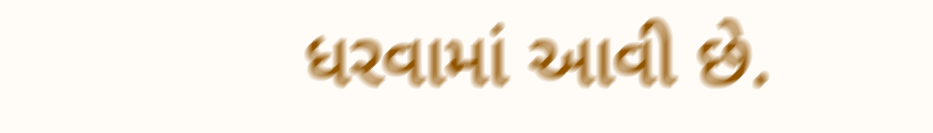ધરવામાં આવી છે.